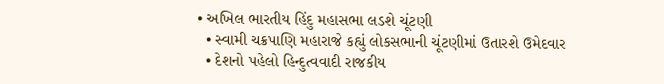• અખિલ ભારતીય હિંદુ મહાસભા લડશે ચૂંટણી
  • સ્વામી ચક્રપાણિ મહારાજે કહ્યું લોકસભાની ચૂંટણીમાં ઉતારશે ઉમેદવાર
  • દેશનો પહેલો હિન્દુત્વવાદી રાજકીય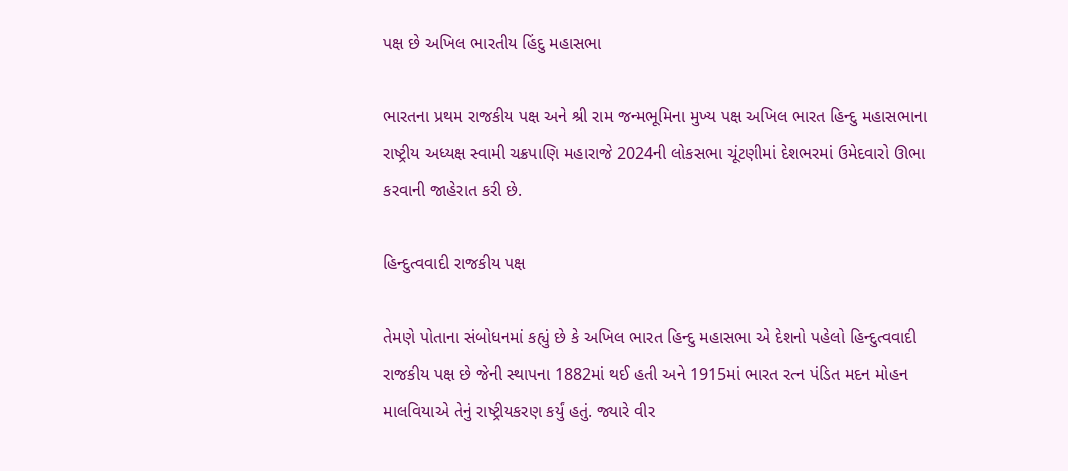પક્ષ છે અખિલ ભારતીય હિંદુ મહાસભા

ભારતના પ્રથમ રાજકીય પક્ષ અને શ્રી રામ જન્મભૂમિના મુખ્ય પક્ષ અખિલ ભારત હિન્દુ મહાસભાના રાષ્ટ્રીય અધ્યક્ષ સ્વામી ચક્રપાણિ મહારાજે 2024ની લોકસભા ચૂંટણીમાં દેશભરમાં ઉમેદવારો ઊભા કરવાની જાહેરાત કરી છે.

હિન્દુત્વવાદી રાજકીય પક્ષ

તેમણે પોતાના સંબોધનમાં કહ્યું છે કે અખિલ ભારત હિન્દુ મહાસભા એ દેશનો પહેલો હિન્દુત્વવાદી રાજકીય પક્ષ છે જેની સ્થાપના 1882માં થઈ હતી અને 1915માં ભારત રત્ન પંડિત મદન મોહન માલવિયાએ તેનું રાષ્ટ્રીયકરણ કર્યું હતું. જ્યારે વીર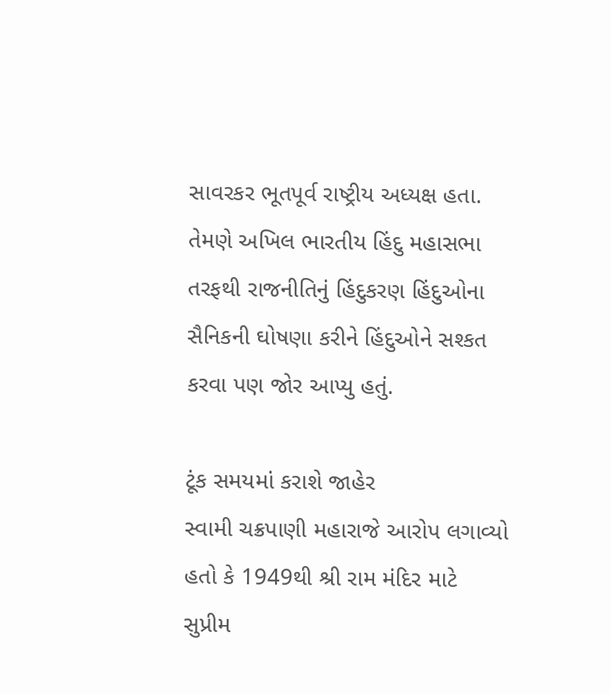સાવરકર ભૂતપૂર્વ રાષ્ટ્રીય અધ્યક્ષ હતા. તેમણે અખિલ ભારતીય હિંદુ મહાસભા તરફથી રાજનીતિનું હિંદુકરણ હિંદુઓના સૈનિકની ઘોષણા કરીને હિંદુઓને સશ્કત કરવા પણ જોર આપ્યુ હતું.

ટૂંક સમયમાં કરાશે જાહેર
સ્વામી ચક્રપાણી મહારાજે આરોપ લગાવ્યો હતો કે 1949થી શ્રી રામ મંદિર માટે સુપ્રીમ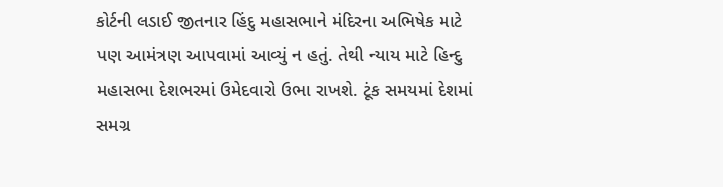કોર્ટની લડાઈ જીતનાર હિંદુ મહાસભાને મંદિરના અભિષેક માટે પણ આમંત્રણ આપવામાં આવ્યું ન હતું. તેથી ન્યાય માટે હિન્દુ મહાસભા દેશભરમાં ઉમેદવારો ઉભા રાખશે. ટૂંક સમયમાં દેશમાં સમગ્ર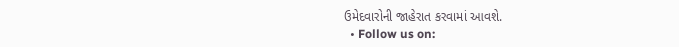ઉમેદવારોની જાહેરાત કરવામાં આવશે.
  • Follow us on: